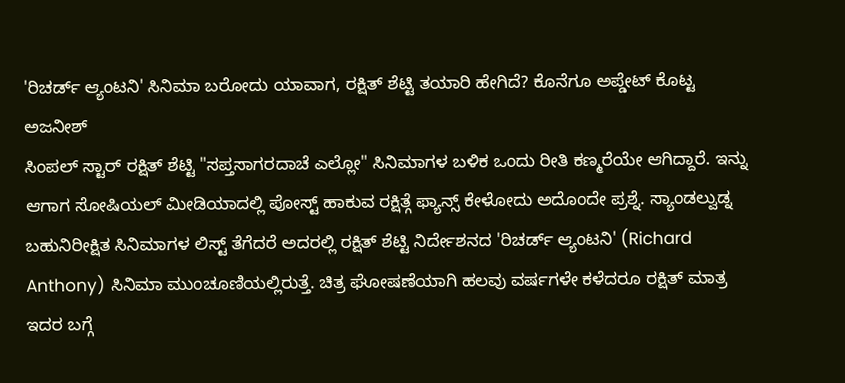'ರಿಚರ್ಡ್ ಆ್ಯಂಟನಿ' ಸಿನಿಮಾ ಬರೋದು ಯಾವಾಗ, ರಕ್ಷಿತ್ ಶೆಟ್ಟಿ ತಯಾರಿ ಹೇಗಿದೆ? ಕೊನೆಗೂ ಅಪ್ಡೇಟ್ ಕೊಟ್ಟ ಅಜನೀಶ್
ಸಿಂಪಲ್ ಸ್ಟಾರ್ ರಕ್ಷಿತ್ ಶೆಟ್ಟಿ "ಸಪ್ತಸಾಗರದಾಚೆ ಎಲ್ಲೋ" ಸಿನಿಮಾಗಳ ಬಳಿಕ ಒಂದು ರೀತಿ ಕಣ್ಮರೆಯೇ ಆಗಿದ್ದಾರೆ. ಇನ್ನು ಆಗಾಗ ಸೋಷಿಯಲ್ ಮೀಡಿಯಾದಲ್ಲಿ ಪೋಸ್ಟ್ ಹಾಕುವ ರಕ್ಷಿತ್ಗೆ ಫ್ಯಾನ್ಸ್ ಕೇಳೋದು ಅದೊಂದೇ ಪ್ರಶ್ನೆ. ಸ್ಯಾಂಡಲ್ವುಡ್ನ ಬಹುನಿರೀಕ್ಷಿತ ಸಿನಿಮಾಗಳ ಲಿಸ್ಟ್ ತೆಗೆದರೆ ಅದರಲ್ಲಿ ರಕ್ಷಿತ್ ಶೆಟ್ಟಿ ನಿರ್ದೇಶನದ 'ರಿಚರ್ಡ್ ಆ್ಯಂಟನಿ' (Richard Anthony) ಸಿನಿಮಾ ಮುಂಚೂಣಿಯಲ್ಲಿರುತ್ತೆ. ಚಿತ್ರ ಘೋಷಣೆಯಾಗಿ ಹಲವು ವರ್ಷಗಳೇ ಕಳೆದರೂ ರಕ್ಷಿತ್ ಮಾತ್ರ ಇದರ ಬಗ್ಗೆ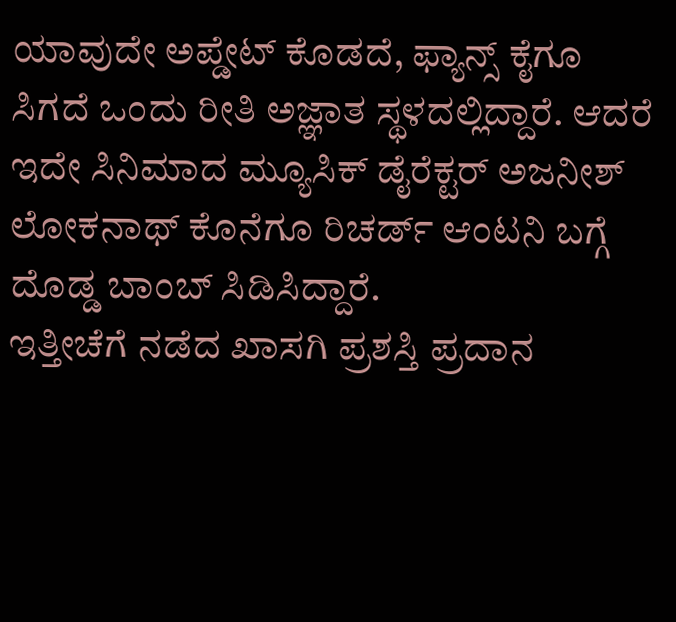ಯಾವುದೇ ಅಪ್ಡೇಟ್ ಕೊಡದೆ, ಫ್ಯಾನ್ಸ್ ಕೈಗೂ ಸಿಗದೆ ಒಂದು ರೀತಿ ಅಜ್ಞಾತ ಸ್ಥಳದಲ್ಲಿದ್ದಾರೆ. ಆದರೆ ಇದೇ ಸಿನಿಮಾದ ಮ್ಯೂಸಿಕ್ ಡೈರೆಕ್ಟರ್ ಅಜನೀಶ್ ಲೋಕನಾಥ್ ಕೊನೆಗೂ ರಿಚರ್ಡ್ ಆಂಟನಿ ಬಗ್ಗೆ ದೊಡ್ಡ ಬಾಂಬ್ ಸಿಡಿಸಿದ್ದಾರೆ.
ಇತ್ತೀಚೆಗೆ ನಡೆದ ಖಾಸಗಿ ಪ್ರಶಸ್ತಿ ಪ್ರದಾನ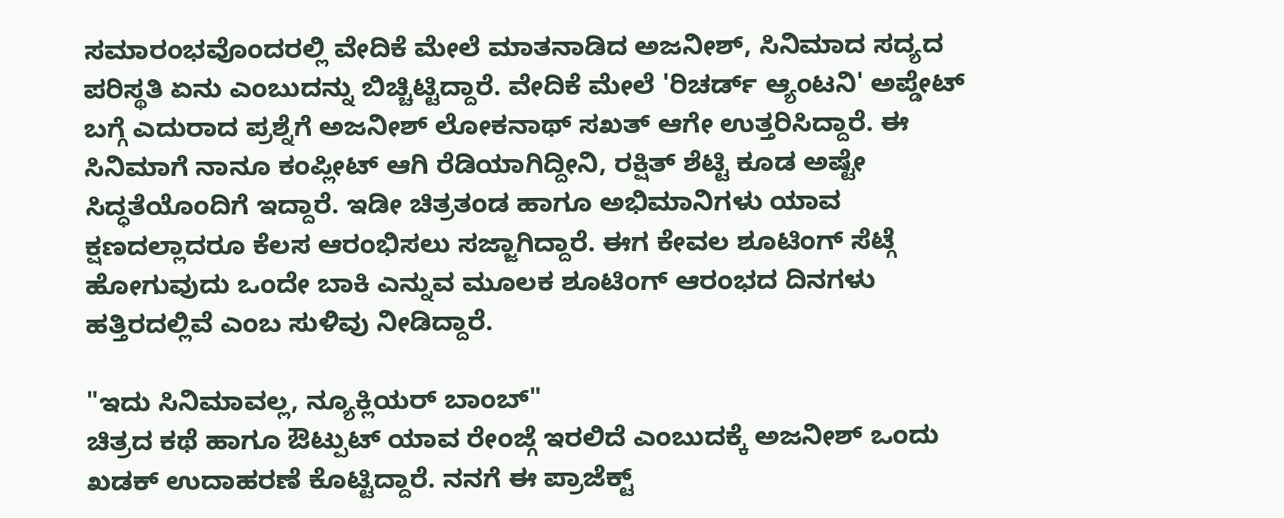ಸಮಾರಂಭವೊಂದರಲ್ಲಿ ವೇದಿಕೆ ಮೇಲೆ ಮಾತನಾಡಿದ ಅಜನೀಶ್, ಸಿನಿಮಾದ ಸದ್ಯದ ಪರಿಸ್ಥತಿ ಏನು ಎಂಬುದನ್ನು ಬಿಚ್ಚಿಟ್ಟಿದ್ದಾರೆ. ವೇದಿಕೆ ಮೇಲೆ 'ರಿಚರ್ಡ್ ಆ್ಯಂಟನಿ' ಅಪ್ಡೇಟ್ ಬಗ್ಗೆ ಎದುರಾದ ಪ್ರಶ್ನೆಗೆ ಅಜನೀಶ್ ಲೋಕನಾಥ್ ಸಖತ್ ಆಗೇ ಉತ್ತರಿಸಿದ್ದಾರೆ. ಈ ಸಿನಿಮಾಗೆ ನಾನೂ ಕಂಪ್ಲೀಟ್ ಆಗಿ ರೆಡಿಯಾಗಿದ್ದೀನಿ, ರಕ್ಷಿತ್ ಶೆಟ್ಟಿ ಕೂಡ ಅಷ್ಟೇ ಸಿದ್ಧತೆಯೊಂದಿಗೆ ಇದ್ದಾರೆ. ಇಡೀ ಚಿತ್ರತಂಡ ಹಾಗೂ ಅಭಿಮಾನಿಗಳು ಯಾವ ಕ್ಷಣದಲ್ಲಾದರೂ ಕೆಲಸ ಆರಂಭಿಸಲು ಸಜ್ಜಾಗಿದ್ದಾರೆ. ಈಗ ಕೇವಲ ಶೂಟಿಂಗ್ ಸೆಟ್ಗೆ ಹೋಗುವುದು ಒಂದೇ ಬಾಕಿ ಎನ್ನುವ ಮೂಲಕ ಶೂಟಿಂಗ್ ಆರಂಭದ ದಿನಗಳು ಹತ್ತಿರದಲ್ಲಿವೆ ಎಂಬ ಸುಳಿವು ನೀಡಿದ್ದಾರೆ.

"ಇದು ಸಿನಿಮಾವಲ್ಲ, ನ್ಯೂಕ್ಲಿಯರ್ ಬಾಂಬ್"
ಚಿತ್ರದ ಕಥೆ ಹಾಗೂ ಔಟ್ಪುಟ್ ಯಾವ ರೇಂಜ್ಗೆ ಇರಲಿದೆ ಎಂಬುದಕ್ಕೆ ಅಜನೀಶ್ ಒಂದು ಖಡಕ್ ಉದಾಹರಣೆ ಕೊಟ್ಟಿದ್ದಾರೆ. ನನಗೆ ಈ ಪ್ರಾಜೆಕ್ಟ್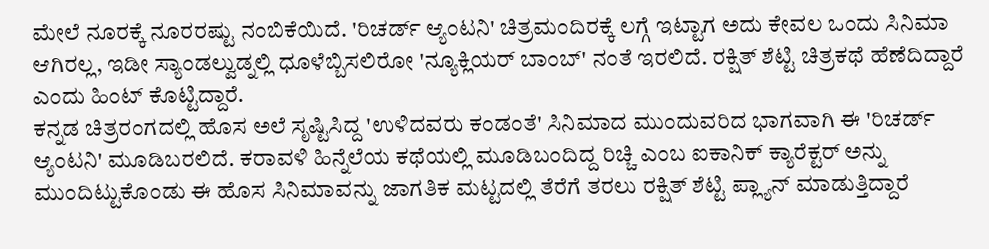ಮೇಲೆ ನೂರಕ್ಕೆ ನೂರರಷ್ಟು ನಂಬಿಕೆಯಿದೆ. 'ರಿಚರ್ಡ್ ಆ್ಯಂಟನಿ' ಚಿತ್ರಮಂದಿರಕ್ಕೆ ಲಗ್ಗೆ ಇಟ್ಟಾಗ ಅದು ಕೇವಲ ಒಂದು ಸಿನಿಮಾ ಆಗಿರಲ್ಲ, ಇಡೀ ಸ್ಯಾಂಡಲ್ವುಡ್ನಲ್ಲಿ ಧೂಳೆಬ್ಬಿಸಲಿರೋ 'ನ್ಯೂಕ್ಲಿಯರ್ ಬಾಂಬ್' ನಂತೆ ಇರಲಿದೆ. ರಕ್ಷಿತ್ ಶೆಟ್ಟಿ ಚಿತ್ರಕಥೆ ಹೆಣೆದಿದ್ದಾರೆ ಎಂದು ಹಿಂಟ್ ಕೊಟ್ಟಿದ್ದಾರೆ.
ಕನ್ನಡ ಚಿತ್ರರಂಗದಲ್ಲಿ ಹೊಸ ಅಲೆ ಸೃಷ್ಟಿಸಿದ್ದ 'ಉಳಿದವರು ಕಂಡಂತೆ' ಸಿನಿಮಾದ ಮುಂದುವರಿದ ಭಾಗವಾಗಿ ಈ 'ರಿಚರ್ಡ್ ಆ್ಯಂಟನಿ' ಮೂಡಿಬರಲಿದೆ. ಕರಾವಳಿ ಹಿನ್ನೆಲೆಯ ಕಥೆಯಲ್ಲಿ ಮೂಡಿಬಂದಿದ್ದ ರಿಚ್ಚಿ ಎಂಬ ಐಕಾನಿಕ್ ಕ್ಯಾರೆಕ್ಟರ್ ಅನ್ನು ಮುಂದಿಟ್ಟುಕೊಂಡು ಈ ಹೊಸ ಸಿನಿಮಾವನ್ನು ಜಾಗತಿಕ ಮಟ್ಟದಲ್ಲಿ ತೆರೆಗೆ ತರಲು ರಕ್ಷಿತ್ ಶೆಟ್ಟಿ ಪ್ಲ್ಯಾನ್ ಮಾಡುತ್ತಿದ್ದಾರೆ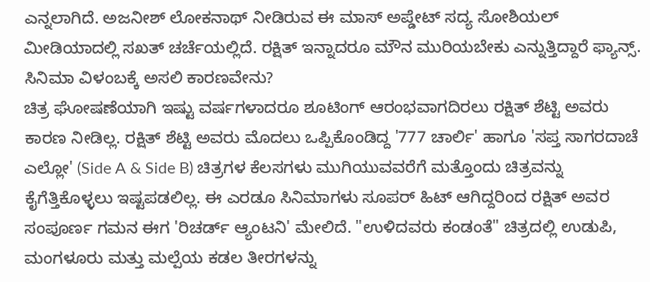ಎನ್ನಲಾಗಿದೆ. ಅಜನೀಶ್ ಲೋಕನಾಥ್ ನೀಡಿರುವ ಈ ಮಾಸ್ ಅಪ್ಡೇಟ್ ಸದ್ಯ ಸೋಶಿಯಲ್ ಮೀಡಿಯಾದಲ್ಲಿ ಸಖತ್ ಚರ್ಚೆಯಲ್ಲಿದೆ. ರಕ್ಷಿತ್ ಇನ್ನಾದರೂ ಮೌನ ಮುರಿಯಬೇಕು ಎನ್ನುತ್ತಿದ್ದಾರೆ ಫ್ಯಾನ್ಸ್.
ಸಿನಿಮಾ ವಿಳಂಬಕ್ಕೆ ಅಸಲಿ ಕಾರಣವೇನು?
ಚಿತ್ರ ಘೋಷಣೆಯಾಗಿ ಇಷ್ಟು ವರ್ಷಗಳಾದರೂ ಶೂಟಿಂಗ್ ಆರಂಭವಾಗದಿರಲು ರಕ್ಷಿತ್ ಶೆಟ್ಟಿ ಅವರು ಕಾರಣ ನೀಡಿಲ್ಲ. ರಕ್ಷಿತ್ ಶೆಟ್ಟಿ ಅವರು ಮೊದಲು ಒಪ್ಪಿಕೊಂಡಿದ್ದ '777 ಚಾರ್ಲಿ' ಹಾಗೂ 'ಸಪ್ತ ಸಾಗರದಾಚೆ ಎಲ್ಲೋ' (Side A & Side B) ಚಿತ್ರಗಳ ಕೆಲಸಗಳು ಮುಗಿಯುವವರೆಗೆ ಮತ್ತೊಂದು ಚಿತ್ರವನ್ನು ಕೈಗೆತ್ತಿಕೊಳ್ಳಲು ಇಷ್ಟಪಡಲಿಲ್ಲ. ಈ ಎರಡೂ ಸಿನಿಮಾಗಳು ಸೂಪರ್ ಹಿಟ್ ಆಗಿದ್ದರಿಂದ ರಕ್ಷಿತ್ ಅವರ ಸಂಪೂರ್ಣ ಗಮನ ಈಗ 'ರಿಚರ್ಡ್ ಆ್ಯಂಟನಿ' ಮೇಲಿದೆ. "ಉಳಿದವರು ಕಂಡಂತೆ" ಚಿತ್ರದಲ್ಲಿ ಉಡುಪಿ, ಮಂಗಳೂರು ಮತ್ತು ಮಲ್ಪೆಯ ಕಡಲ ತೀರಗಳನ್ನು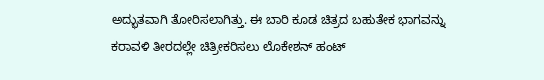ಅದ್ಭುತವಾಗಿ ತೋರಿಸಲಾಗಿತ್ತು. ಈ ಬಾರಿ ಕೂಡ ಚಿತ್ರದ ಬಹುತೇಕ ಭಾಗವನ್ನು ಕರಾವಳಿ ತೀರದಲ್ಲೇ ಚಿತ್ರೀಕರಿಸಲು ಲೊಕೇಶನ್ ಹಂಟ್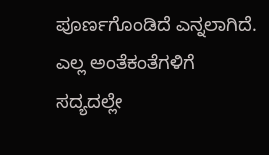ಪೂರ್ಣಗೊಂಡಿದೆ ಎನ್ನಲಾಗಿದೆ. ಎಲ್ಲ ಅಂತೆಕಂತೆಗಳಿಗೆ ಸದ್ಯದಲ್ಲೇ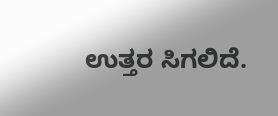ಉತ್ತರ ಸಿಗಲಿದೆ.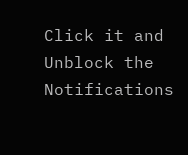Click it and Unblock the Notifications